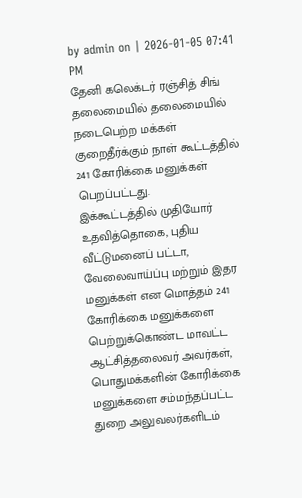by admin on | 2026-01-05 07:41 PM
தேனி கலெக்டர் ரஞ்சித் சிங் தலைமையில் தலைமையில் நடைபெற்ற மக்கள் குறைதீர்க்கும் நாள் கூட்டத்தில் 241 கோரிக்கை மனுக்கள் பெறப்பட்டது.
இக்கூட்டத்தில் முதியோர் உதவித்தொகை, புதிய வீட்டுமனைப் பட்டா, வேலைவாய்ப்பு மற்றும் இதர மனுக்கள் என மொத்தம் 241 கோரிக்கை மனுக்களை பெற்றுக்கொண்ட மாவட்ட ஆட்சித்தலைவர் அவர்கள், பொதுமக்களின் கோரிக்கை மனுக்களை சம்மந்தப்பட்ட துறை அலுவலர்களிடம்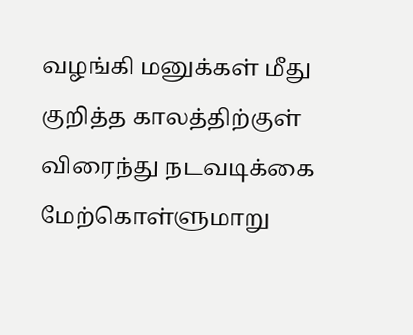வழங்கி மனுக்கள் மீது குறித்த காலத்திற்குள் விரைந்து நடவடிக்கை மேற்கொள்ளுமாறு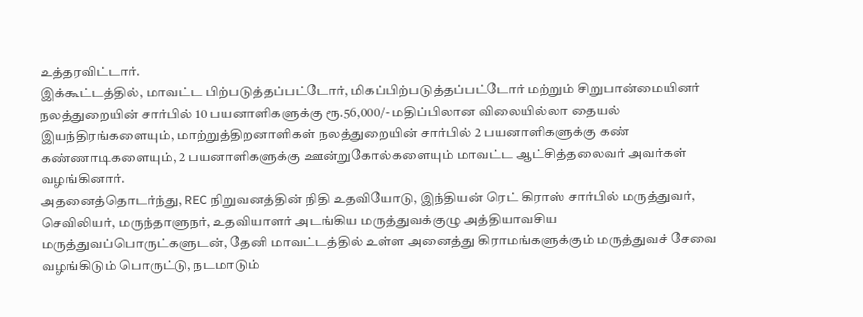உத்தரவிட்டார்.
இக்கூட்டத்தில், மாவட்ட பிற்படுத்தப்பட்டோர், மிகப்பிற்படுத்தப்பட்டோர் மற்றும் சிறுபான்மையினர் நலத்துறையின் சார்பில் 10 பயனாளிகளுக்கு ரூ.56,000/- மதிப்பிலான விலையில்லா தையல் இயந்திரங்களையும், மாற்றுத்திறனாளிகள் நலத்துறையின் சார்பில் 2 பயனாளிகளுக்கு கண் கண்ணாடிகளையும், 2 பயனாளிகளுக்கு ஊன்றுகோல்களையும் மாவட்ட ஆட்சித்தலைவர் அவர்கள் வழங்கினார்.
அதனைத்தொடர்ந்து, REC நிறுவனத்தின் நிதி உதவியோடு, இந்தியன் ரெட் கிராஸ் சார்பில் மருத்துவர், செவிலியர், மருந்தாளுநர், உதவியாளர் அடங்கிய மருத்துவக்குழு அத்தியாவசிய மருத்துவப்பொருட்களுடன், தேனி மாவட்டத்தில் உள்ள அனைத்து கிராமங்களுக்கும் மருத்துவச் சேவை வழங்கிடும் பொருட்டு, நடமாடும்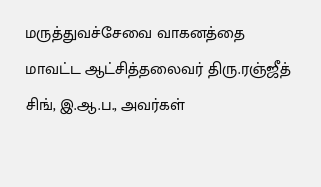மருத்துவச்சேவை வாகனத்தை மாவட்ட ஆட்சித்தலைவர் திரு.ரஞ்ஜீத் சிங், இ.ஆ.ப., அவர்கள்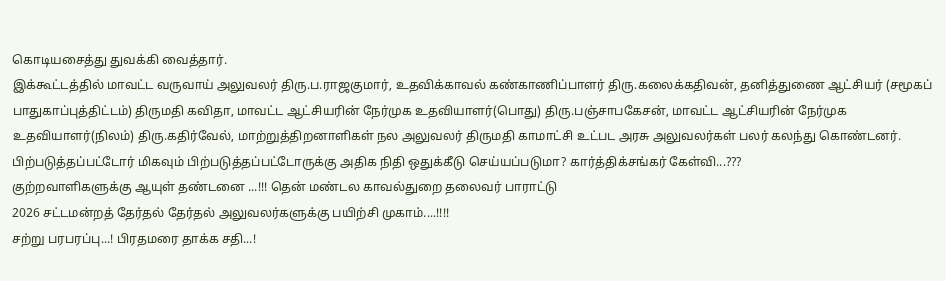கொடியசைத்து துவக்கி வைத்தார்.
இக்கூட்டத்தில் மாவட்ட வருவாய் அலுவலர் திரு.ப.ராஜகுமார், உதவிக்காவல் கண்காணிப்பாளர் திரு.கலைக்கதிவன், தனித்துணை ஆட்சியர் (சமூகப் பாதுகாப்புத்திட்டம்) திருமதி கவிதா, மாவட்ட ஆட்சியரின் நேர்முக உதவியாளர்(பொது) திரு.பஞ்சாபகேசன், மாவட்ட ஆட்சியரின் நேர்முக உதவியாளர்(நிலம்) திரு.கதிர்வேல், மாற்றுத்திறனாளிகள் நல அலுவலர் திருமதி காமாட்சி உட்பட அரசு அலுவலர்கள் பலர் கலந்து கொண்டனர்.
பிற்படுத்தப்பட்டோர் மிகவும் பிற்படுத்தப்பட்டோருக்கு அதிக நிதி ஒதுக்கீடு செய்யப்படுமா? கார்த்திக்சங்கர் கேள்வி...???
குற்றவாளிகளுக்கு ஆயுள் தண்டனை ...!!! தென் மண்டல காவல்துறை தலைவர் பாராட்டு
2026 சட்டமன்றத் தேர்தல் தேர்தல் அலுவலர்களுக்கு பயிற்சி முகாம்....!!!!
சற்று பரபரப்பு...! பிரதமரை தாக்க சதி...!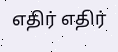எதிர் எதிர்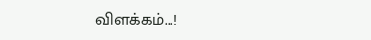விளக்கம்...!